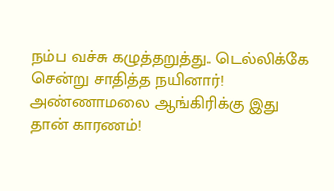நம்ப வச்சு கழுத்தறுத்து.. டெல்லிக்கே சென்று சாதித்த நயினார்! அண்ணாமலை ஆங்கிரிக்கு இது தான் காரணம்!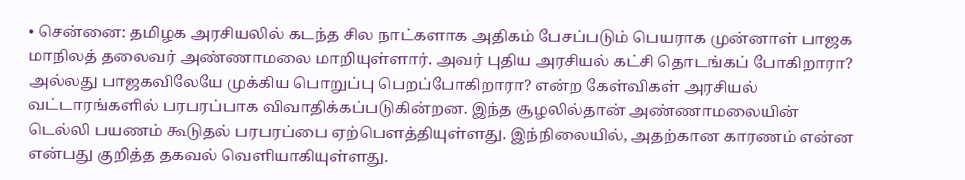• சென்னை: தமிழக அரசியலில் கடந்த சில நாட்களாக அதிகம் பேசப்படும் பெயராக முன்னாள் பாஜக மாநிலத் தலைவர் அண்ணாமலை மாறியுள்ளார். அவர் புதிய அரசியல் கட்சி தொடங்கப் போகிறாரா? அல்லது பாஜகவிலேயே முக்கிய பொறுப்பு பெறப்போகிறாரா? என்ற கேள்விகள் அரசியல் வட்டாரங்களில் பரபரப்பாக விவாதிக்கப்படுகின்றன. இந்த சூழலில்தான் அண்ணாமலையின் டெல்லி பயணம் கூடுதல் பரபரப்பை ஏற்பௌத்தியுள்ளது. இந்நிலையில், அதற்கான காரணம் என்ன என்பது குறித்த தகவல் வெளியாகியுள்ளது.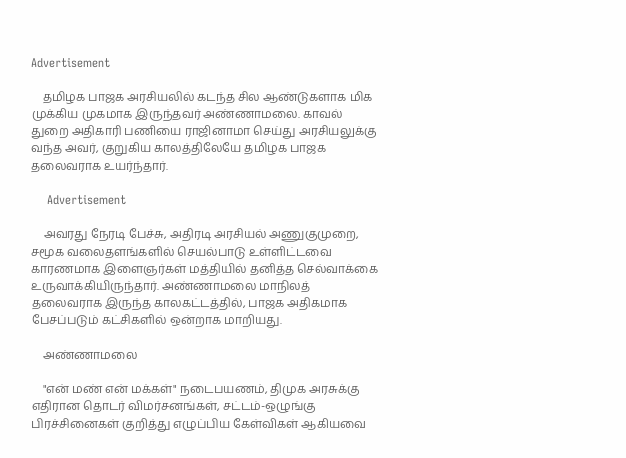Advertisement

    தமிழக பாஜக அரசியலில் கடந்த சில ஆண்டுகளாக மிக முக்கிய முகமாக இருந்தவர் அண்ணாமலை. காவல் துறை அதிகாரி பணியை ராஜினாமா செய்து அரசியலுக்கு வந்த அவர், குறுகிய காலத்திலேயே தமிழக பாஜக தலைவராக உயர்ந்தார்.

    Advertisement

    அவரது நேரடி பேச்சு, அதிரடி அரசியல் அணுகுமுறை, சமூக வலைதளங்களில் செயல்பாடு உள்ளிட்டவை காரணமாக இளைஞர்கள் மத்தியில் தனித்த செல்வாக்கை உருவாக்கியிருந்தார். அண்ணாமலை மாநிலத் தலைவராக இருந்த காலகட்டத்தில், பாஜக அதிகமாக பேசப்படும் கட்சிகளில் ஒன்றாக மாறியது.

    அண்ணாமலை

    "என் மண் என் மக்கள்" நடைபயணம், திமுக அரசுக்கு எதிரான தொடர் விமர்சனங்கள், சட்டம்-ஒழுங்கு பிரச்சினைகள் குறித்து எழுப்பிய கேள்விகள் ஆகியவை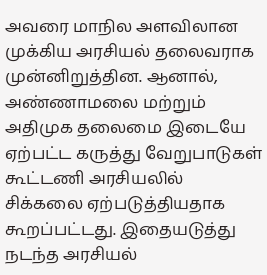அவரை மாநில அளவிலான முக்கிய அரசியல் தலைவராக முன்னிறுத்தின. ஆனால், அண்ணாமலை மற்றும் அதிமுக தலைமை இடையே ஏற்பட்ட கருத்து வேறுபாடுகள் கூட்டணி அரசியலில் சிக்கலை ஏற்படுத்தியதாக கூறப்பட்டது. இதையடுத்து நடந்த அரசியல்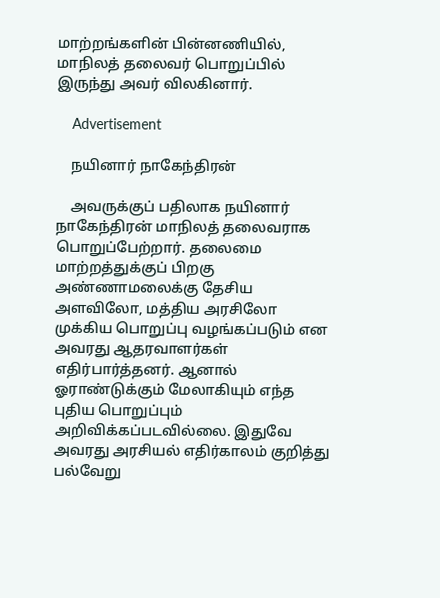மாற்றங்களின் பின்னணியில், மாநிலத் தலைவர் பொறுப்பில் இருந்து அவர் விலகினார்.

    Advertisement

    நயினார் நாகேந்திரன்

    அவருக்குப் பதிலாக நயினார் நாகேந்திரன் மாநிலத் தலைவராக பொறுப்பேற்றார். தலைமை மாற்றத்துக்குப் பிறகு அண்ணாமலைக்கு தேசிய அளவிலோ, மத்திய அரசிலோ முக்கிய பொறுப்பு வழங்கப்படும் என அவரது ஆதரவாளர்கள் எதிர்பார்த்தனர். ஆனால் ஓராண்டுக்கும் மேலாகியும் எந்த புதிய பொறுப்பும் அறிவிக்கப்படவில்லை. இதுவே அவரது அரசியல் எதிர்காலம் குறித்து பல்வேறு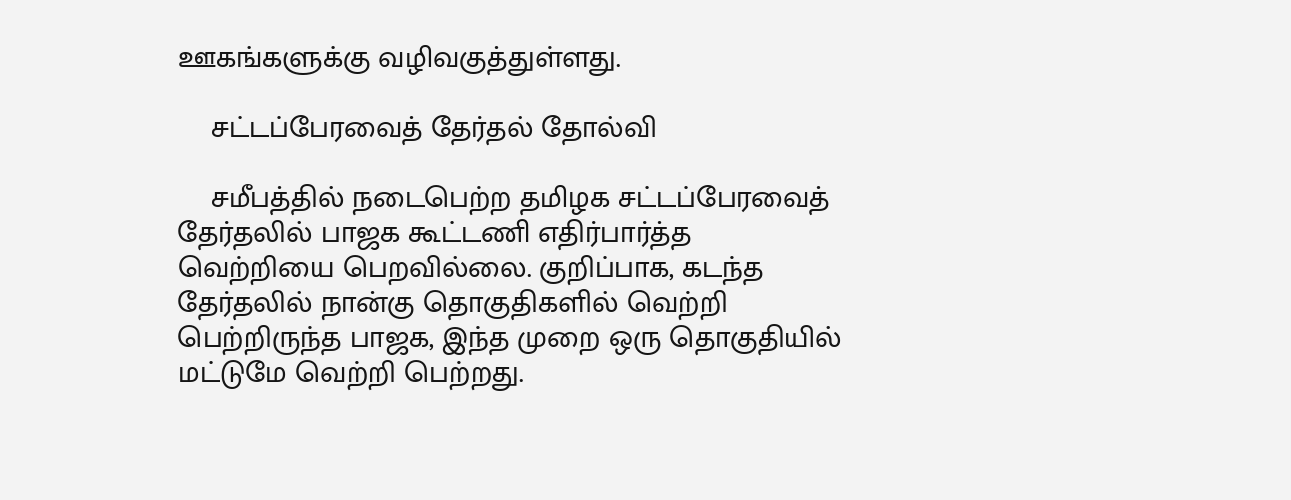ஊகங்களுக்கு வழிவகுத்துள்ளது.

    சட்டப்பேரவைத் தேர்தல் தோல்வி

    சமீபத்தில் நடைபெற்ற தமிழக சட்டப்பேரவைத் தேர்தலில் பாஜக கூட்டணி எதிர்பார்த்த வெற்றியை பெறவில்லை. குறிப்பாக, கடந்த தேர்தலில் நான்கு தொகுதிகளில் வெற்றி பெற்றிருந்த பாஜக, இந்த முறை ஒரு தொகுதியில் மட்டுமே வெற்றி பெற்றது.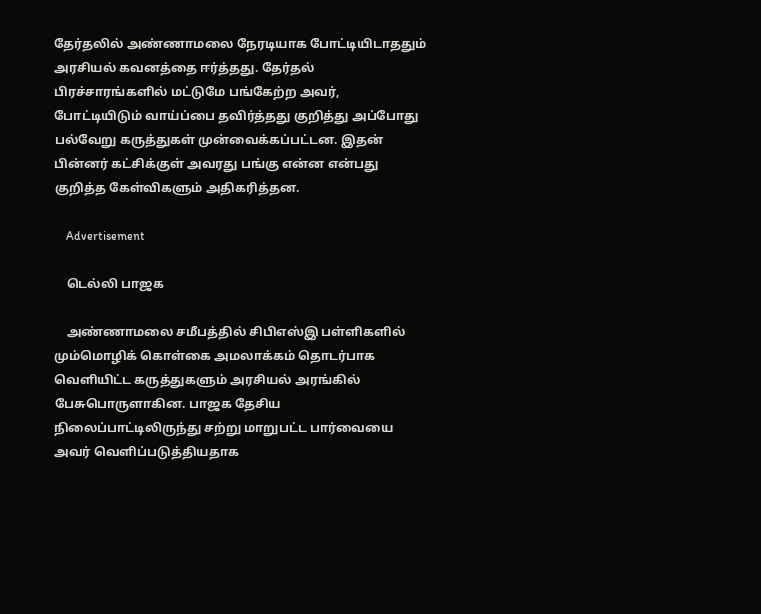தேர்தலில் அண்ணாமலை நேரடியாக போட்டியிடாததும் அரசியல் கவனத்தை ஈர்த்தது. தேர்தல் பிரச்சாரங்களில் மட்டுமே பங்கேற்ற அவர், போட்டியிடும் வாய்ப்பை தவிர்த்தது குறித்து அப்போது பல்வேறு கருத்துகள் முன்வைக்கப்பட்டன. இதன் பின்னர் கட்சிக்குள் அவரது பங்கு என்ன என்பது குறித்த கேள்விகளும் அதிகரித்தன.

    Advertisement

    டெல்லி பாஜக

    அண்ணாமலை சமீபத்தில் சிபிஎஸ்இ பள்ளிகளில் மும்மொழிக் கொள்கை அமலாக்கம் தொடர்பாக வெளியிட்ட கருத்துகளும் அரசியல் அரங்கில் பேசுபொருளாகின. பாஜக தேசிய நிலைப்பாட்டிலிருந்து சற்று மாறுபட்ட பார்வையை அவர் வெளிப்படுத்தியதாக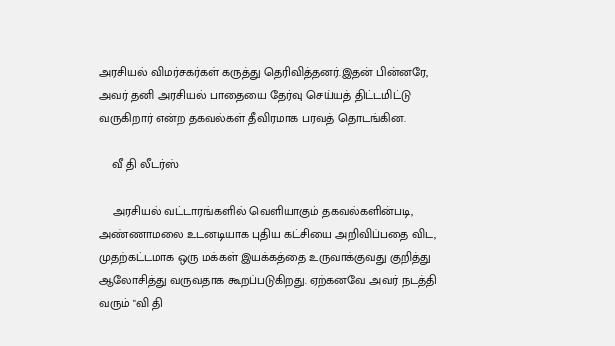அரசியல் விமர்சகர்கள் கருத்து தெரிவித்தனர்.இதன் பின்னரே, அவர் தனி அரசியல் பாதையை தேர்வு செய்யத் திட்டமிட்டு வருகிறார் என்ற தகவல்கள் தீவிரமாக பரவத் தொடங்கின.

    வீ தி லீடர்ஸ்

    அரசியல் வட்டாரங்களில் வெளியாகும் தகவல்களின்படி, அண்ணாமலை உடனடியாக புதிய கட்சியை அறிவிப்பதை விட, முதற்கட்டமாக ஒரு மக்கள் இயக்கத்தை உருவாக்குவது குறித்து ஆலோசித்து வருவதாக கூறப்படுகிறது. ஏற்கனவே அவர் நடத்தி வரும் "வி தி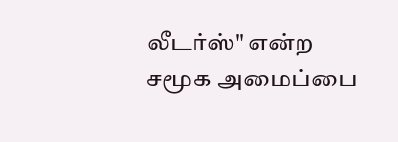லீடர்ஸ்" என்ற சமூக அமைப்பை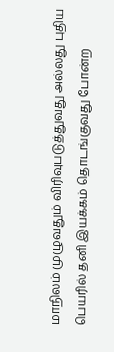மாநிலம் முழுவதும் விரிவுபடுத்துவது அல்லது புதிய பெயரில் தனி இயக்கம் தொடங்குவது போன்ற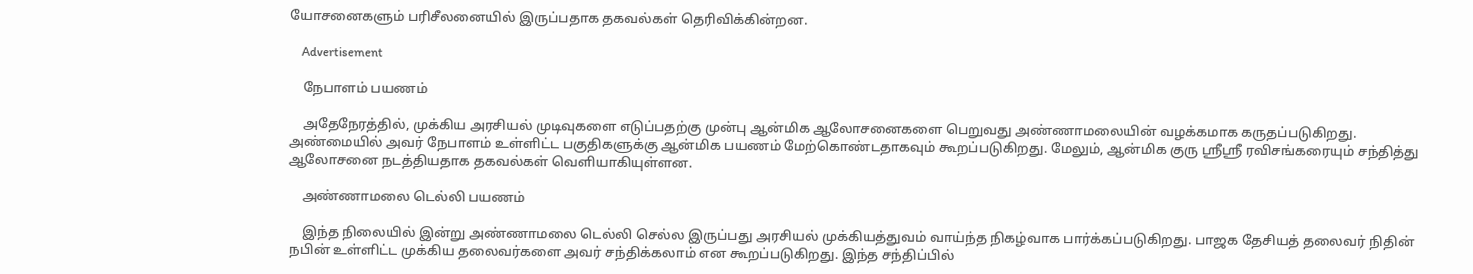யோசனைகளும் பரிசீலனையில் இருப்பதாக தகவல்கள் தெரிவிக்கின்றன.

    Advertisement

    நேபாளம் பயணம்

    அதேநேரத்தில், முக்கிய அரசியல் முடிவுகளை எடுப்பதற்கு முன்பு ஆன்மிக ஆலோசனைகளை பெறுவது அண்ணாமலையின் வழக்கமாக கருதப்படுகிறது. அண்மையில் அவர் நேபாளம் உள்ளிட்ட பகுதிகளுக்கு ஆன்மிக பயணம் மேற்கொண்டதாகவும் கூறப்படுகிறது. மேலும், ஆன்மிக குரு ஸ்ரீஸ்ரீ ரவிசங்கரையும் சந்தித்து ஆலோசனை நடத்தியதாக தகவல்கள் வெளியாகியுள்ளன.

    அண்ணாமலை டெல்லி பயணம்

    இந்த நிலையில் இன்று அண்ணாமலை டெல்லி செல்ல இருப்பது அரசியல் முக்கியத்துவம் வாய்ந்த நிகழ்வாக பார்க்கப்படுகிறது. பாஜக தேசியத் தலைவர் நிதின் நபின் உள்ளிட்ட முக்கிய தலைவர்களை அவர் சந்திக்கலாம் என கூறப்படுகிறது. இந்த சந்திப்பில்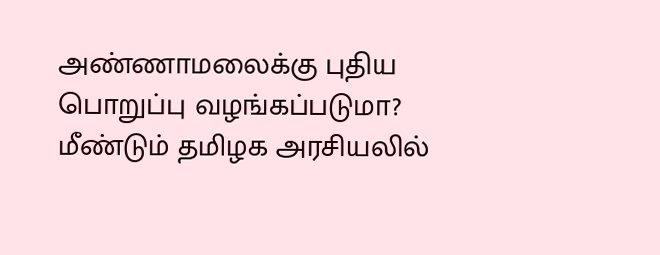அண்ணாமலைக்கு புதிய பொறுப்பு வழங்கப்படுமா? மீண்டும் தமிழக அரசியலில்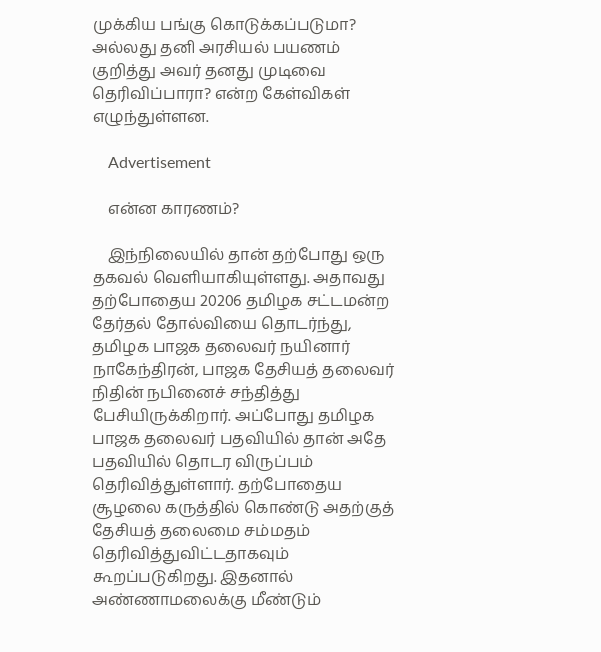முக்கிய பங்கு கொடுக்கப்படுமா? அல்லது தனி அரசியல் பயணம் குறித்து அவர் தனது முடிவை தெரிவிப்பாரா? என்ற கேள்விகள் எழுந்துள்ளன.

    Advertisement

    என்ன காரணம்?

    இந்நிலையில் தான் தற்போது ஒரு தகவல் வெளியாகியுள்ளது. அதாவது தற்போதைய 20206 தமிழக சட்டமன்ற தேர்தல் தோல்வியை தொடர்ந்து, தமிழக பாஜக தலைவர் நயினார் நாகேந்திரன், பாஜக தேசியத் தலைவர் நிதின் நபினைச் சந்தித்து பேசியிருக்கிறார். அப்போது தமிழக பாஜக தலைவர் பதவியில் தான் அதே பதவியில் தொடர விருப்பம் தெரிவித்துள்ளார். தற்போதைய சூழலை கருத்தில் கொண்டு அதற்குத் தேசியத் தலைமை சம்மதம் தெரிவித்துவிட்டதாகவும் கூறப்படுகிறது. இதனால் அண்ணாமலைக்கு மீண்டும்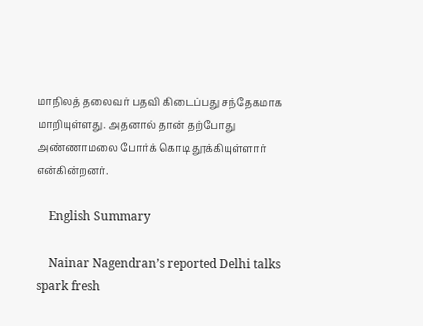மாநிலத் தலைவர் பதவி கிடைப்பது சந்தேகமாக மாறியுள்ளது. அதனால் தான் தற்போது அண்ணாமலை போர்க் கொடி தூக்கியுள்ளார் என்கின்றனர்.

    English Summary

    Nainar Nagendran’s reported Delhi talks spark fresh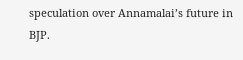speculation over Annamalai’s future in BJP.